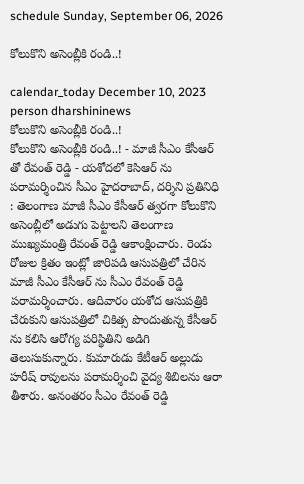schedule Sunday, September 06, 2026

కోలుకొని అసెంబ్లీకి రండి..!

calendar_today December 10, 2023
person dharshininews
కోలుకొని అసెంబ్లీకి రండి..!
కోలుకొని అసెంబ్లీకి రండి..! - మాజీ సీఎం కేసీఆర్ తో రేవంత్ రెడ్డి - యశోదలో కెసిఆర్ ను పరామర్శించిన సీఎం హైదరాబాద్, దర్శిని ప్రతినిధి : తెలంగాణ మాజీ సీఎం కేసీఆర్ త్వరగా కోలుకొని అసెంబ్లీలో అడుగు పెట్టాలని తెలంగాణ ముఖ్యమంత్రి రేవంత్ రెడ్డి ఆకాంక్షించారు. రెండు రోజుల క్రితం ఇంట్లో జారిపడి ఆసుపత్రిలో చేరిన మాజీ సీఎం కేసీఆర్ ను సీఎం రేవంత్ రెడ్డి పరామర్శించారు. ఆదివారం యశోద ఆసుపత్రికి చేరుకుని ఆసుపత్రిలో చికిత్స పొందుతున్న కేసీఆర్ ను కలిసి ఆరోగ్య పరిస్థితిని అడిగి తెలుసుకున్నారు. కుమారుడు కేటీఆర్ అల్లుడు హరీష్ రావులను పరామర్శించి వైద్య శిబిలను ఆరా తీశారు. అనంతరం సీఎం రేవంత్ రెడ్డి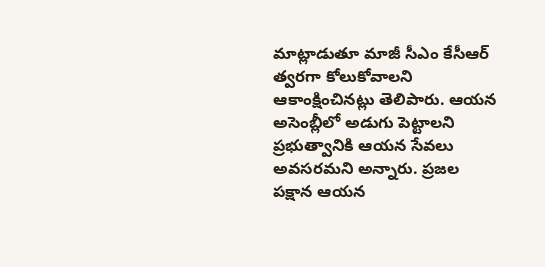మాట్లాడుతూ మాజీ సీఎం కేసీఆర్ త్వరగా కోలుకోవాలని ఆకాంక్షించినట్లు తెలిపారు. ఆయన అసెంబ్లీలో అడుగు పెట్టాలని ప్రభుత్వానికి ఆయన సేవలు అవసరమని అన్నారు. ప్రజల పక్షాన ఆయన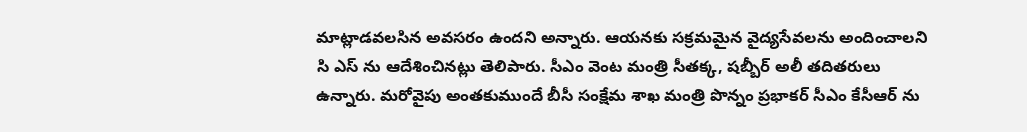మాట్లాడవలసిన అవసరం ఉందని అన్నారు. ఆయనకు సక్రమమైన వైద్యసేవలను అందించాలని సి ఎస్ ను ఆదేశించినట్లు తెలిపారు. సీఎం వెంట మంత్రి సీతక్క, షబ్బీర్ అలీ తదితరులు ఉన్నారు. మరోవైపు అంతకుముందే బీసీ సంక్షేమ శాఖ మంత్రి పొన్నం ప్రభాకర్ సీఎం కేసీఆర్ ను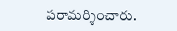పరామర్శించారు.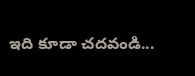ఇది కూడా చదవండి...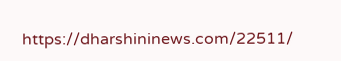https://dharshininews.com/22511/